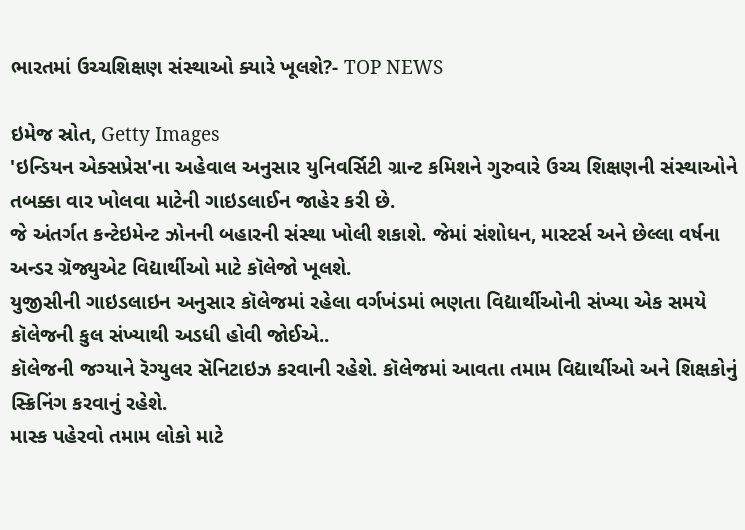ભારતમાં ઉચ્ચશિક્ષણ સંસ્થાઓ ક્યારે ખૂલશે?- TOP NEWS

ઇમેજ સ્રોત, Getty Images
'ઇન્ડિયન એક્સપ્રેસ'ના અહેવાલ અનુસાર યુનિવર્સિટી ગ્રાન્ટ કમિશને ગુરુવારે ઉચ્ચ શિક્ષણની સંસ્થાઓને તબક્કા વાર ખોલવા માટેની ગાઇડલાઈન જાહેર કરી છે.
જે અંતર્ગત કન્ટેઇમેન્ટ ઝોનની બહારની સંસ્થા ખોલી શકાશે. જેમાં સંશોધન, માસ્ટર્સ અને છેલ્લા વર્ષના અન્ડર ગ્રૅજ્યુએટ વિદ્યાર્થીઓ માટે કૉલેજો ખૂલશે.
યુજીસીની ગાઇડલાઇન અનુસાર કૉલેજમાં રહેલા વર્ગખંડમાં ભણતા વિદ્યાર્થીઓની સંખ્યા એક સમયે કૉલેજની કુલ સંખ્યાથી અડધી હોવી જોઈએ..
કૉલેજની જગ્યાને રૅગ્યુલર સૅનિટાઇઝ કરવાની રહેશે. કૉલેજમાં આવતા તમામ વિદ્યાર્થીઓ અને શિક્ષકોનું સ્ક્રિનિંગ કરવાનું રહેશે.
માસ્ક પહેરવો તમામ લોકો માટે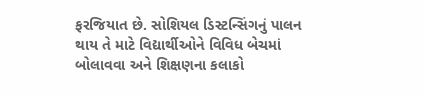ફરજિયાત છે. સોશિયલ ડિસ્ટન્સિંગનું પાલન થાય તે માટે વિદ્યાર્થીઓને વિવિધ બેચમાં બોલાવવા અને શિક્ષણના કલાકો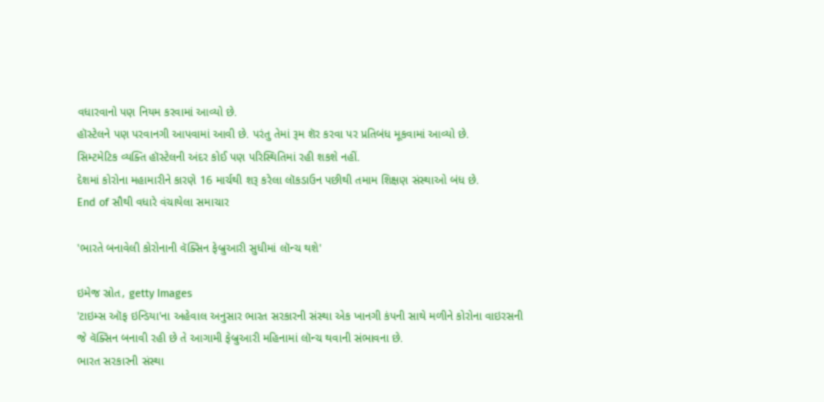વધારવાનો પણ નિયમ કરવામાં આવ્યો છે.
હૉસ્ટેલને પણ પરવાનગી આપવામાં આવી છે. પરંતુ તેમાં રૂમ શૅર કરવા પર પ્રતિબંધ મૂકવામાં આવ્યો છે.
સિમ્ટમેટિક વ્યક્તિ હૉસ્ટેલની અંદર કોઈ પણ પરિસ્થિતિમાં રહી શકશે નહીં.
દેશમાં કોરોના મહામારીને કારણે 16 માર્ચથી શરૂ કરેલા લૉકડાઉન પછીથી તમામ શિક્ષણ સંસ્થાઓ બંધ છે.
End of સૌથી વધારે વંચાયેલા સમાચાર

'ભારતે બનાવેલી કોરોનાની વૅક્સિન ફેબ્રુઆરી સુધીમાં લૉન્ચ થશે'

ઇમેજ સ્રોત, getty Images
'ટાઇમ્સ ઑફ ઇન્ડિયા'ના અહેવાલ અનુસાર ભારત સરકારની સંસ્થા એક ખાનગી કંપની સાથે મળીને કોરોના વાઇરસની જે વૅક્સિન બનાવી રહી છે તે આગામી ફેબ્રુઆરી મહિનામાં લૉન્ચ થવાની સંભાવના છે.
ભારત સરકારની સંસ્થા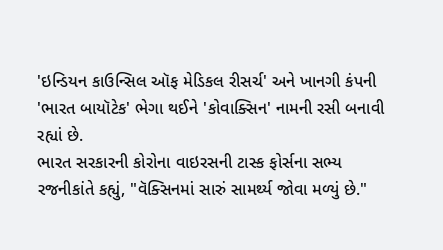'ઇન્ડિયન કાઉન્સિલ ઑફ મેડિકલ રીસર્ચ' અને ખાનગી કંપની 'ભારત બાયૉટેક' ભેગા થઈને 'કોવાક્સિન' નામની રસી બનાવી રહ્યાં છે.
ભારત સરકારની કોરોના વાઇરસની ટાસ્ક ફોર્સના સભ્ય રજનીકાંતે કહ્યું, "વૅક્સિનમાં સારું સામર્થ્ય જોવા મળ્યું છે."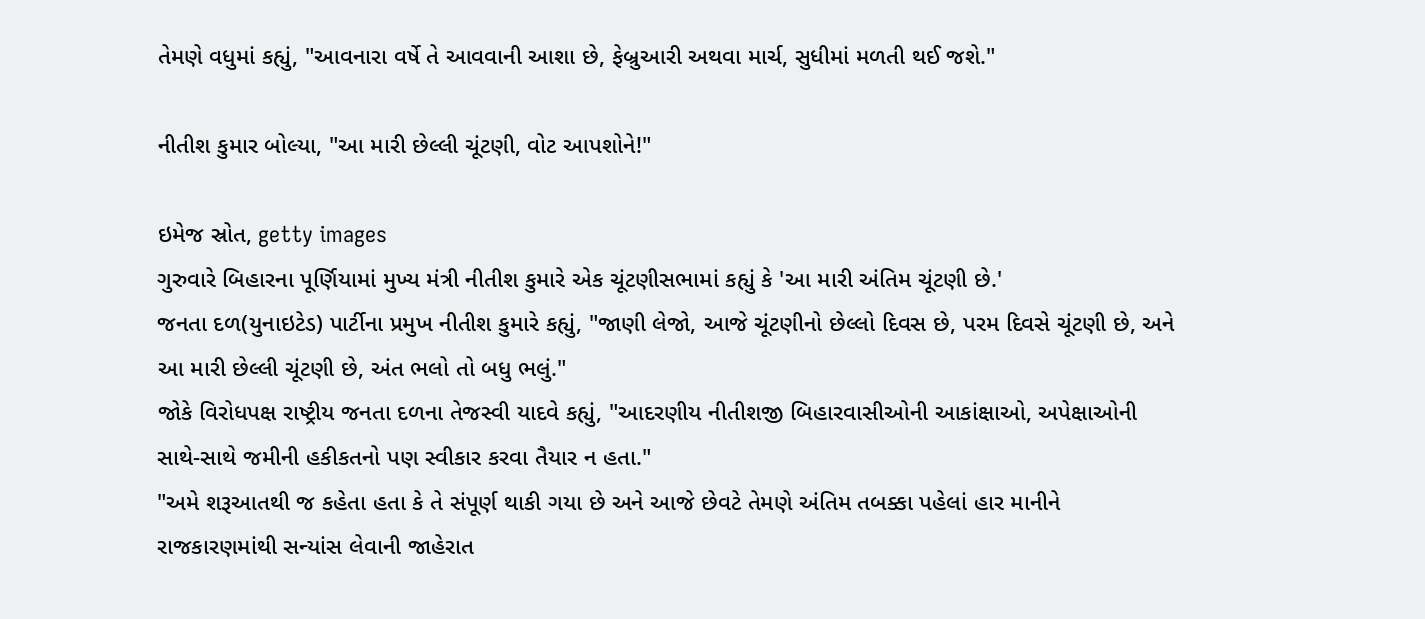તેમણે વધુમાં કહ્યું, "આવનારા વર્ષે તે આવવાની આશા છે, ફેબ્રુઆરી અથવા માર્ચ, સુધીમાં મળતી થઈ જશે."

નીતીશ કુમાર બોલ્યા, "આ મારી છેલ્લી ચૂંટણી, વોટ આપશોને!"

ઇમેજ સ્રોત, getty images
ગુરુવારે બિહારના પૂર્ણિયામાં મુખ્ય મંત્રી નીતીશ કુમારે એક ચૂંટણીસભામાં કહ્યું કે 'આ મારી અંતિમ ચૂંટણી છે.'
જનતા દળ(યુનાઇટેડ) પાર્ટીના પ્રમુખ નીતીશ કુમારે કહ્યું, "જાણી લેજો, આજે ચૂંટણીનો છેલ્લો દિવસ છે, પરમ દિવસે ચૂંટણી છે, અને આ મારી છેલ્લી ચૂંટણી છે, અંત ભલો તો બધુ ભલું."
જોકે વિરોધપક્ષ રાષ્ટ્રીય જનતા દળના તેજસ્વી યાદવે કહ્યું, "આદરણીય નીતીશજી બિહારવાસીઓની આકાંક્ષાઓ, અપેક્ષાઓની સાથે-સાથે જમીની હકીકતનો પણ સ્વીકાર કરવા તૈયાર ન હતા."
"અમે શરૂઆતથી જ કહેતા હતા કે તે સંપૂર્ણ થાકી ગયા છે અને આજે છેવટે તેમણે અંતિમ તબક્કા પહેલાં હાર માનીને રાજકારણમાંથી સન્યાંસ લેવાની જાહેરાત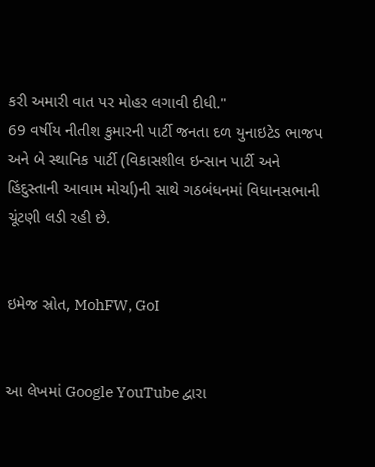કરી અમારી વાત પર મોહર લગાવી દીધી."
69 વર્ષીય નીતીશ કુમારની પાર્ટી જનતા દળ યુનાઇટેડ ભાજપ અને બે સ્થાનિક પાર્ટી (વિકાસશીલ ઇન્સાન પાર્ટી અને હિંદુસ્તાની આવામ મોર્ચા)ની સાથે ગઠબંધનમાં વિધાનસભાની ચૂંટણી લડી રહી છે.


ઇમેજ સ્રોત, MohFW, GoI


આ લેખમાં Google YouTube દ્વારા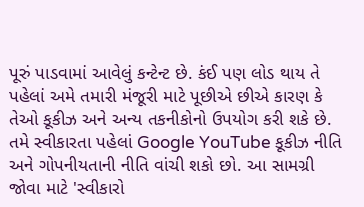પૂરું પાડવામાં આવેલું કન્ટેન્ટ છે. કંઈ પણ લોડ થાય તે પહેલાં અમે તમારી મંજૂરી માટે પૂછીએ છીએ કારણ કે તેઓ કૂકીઝ અને અન્ય તકનીકોનો ઉપયોગ કરી શકે છે. તમે સ્વીકારતા પહેલાં Google YouTube કૂકીઝ નીતિ અને ગોપનીયતાની નીતિ વાંચી શકો છો. આ સામગ્રી જોવા માટે 'સ્વીકારો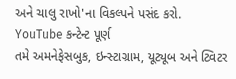અને ચાલુ રાખો'ના વિકલ્પને પસંદ કરો.
YouTube કન્ટેન્ટ પૂર્ણ
તમે અમનેફેસબુક, ઇન્સ્ટાગ્રામ, યૂટ્યૂબ અને ટ્વિટર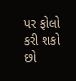પર ફોલો કરી શકો છો